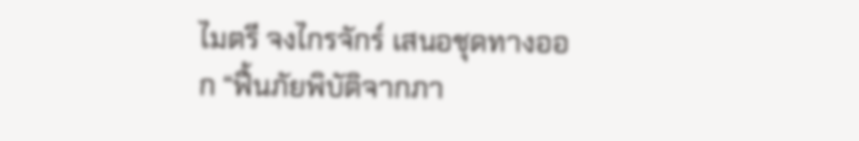ไมตรี จงไกรจักร์ เสนอชุดทางออก “ฟื้นภัยพิบัติจากภา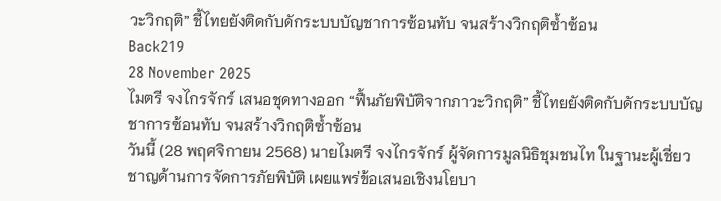วะวิกฤติ” ชี้ไทยยังติดกับดักระบบบัญชาการซ้อนทับ จนสร้างวิกฤติซ้ำซ้อน
Back219
28 November 2025
ไมตรี จงไกรจักร์ เสนอชุดทางออก “ฟื้นภัยพิบัติจากภาวะวิกฤติ” ชี้ไทยยังติดกับดักระบบบัญชาการซ้อนทับ จนสร้างวิกฤติซ้ำซ้อน
วันนี้ (28 พฤศจิกายน 2568) นายไมตรี จงไกรจักร์ ผู้จัดการมูลนิธิชุมชนไท ในฐานะผู้เชี่ยวชาญด้านการจัดการภัยพิบัติ เผยแพร่ข้อเสนอเชิงนโยบา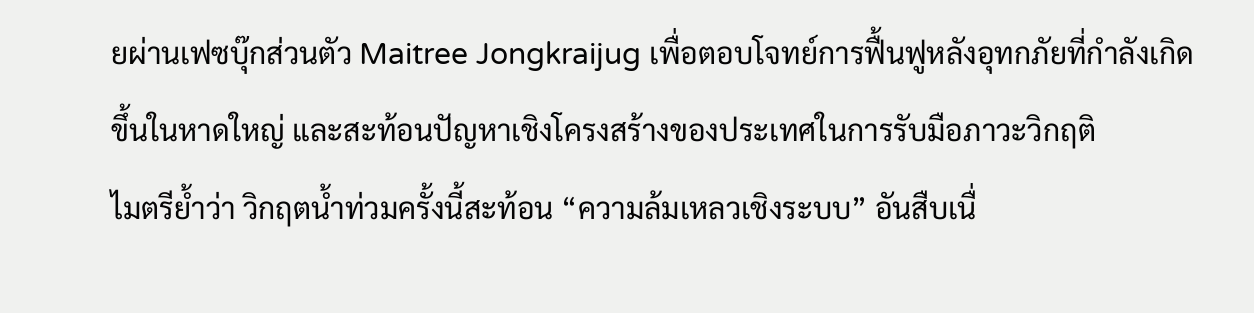ยผ่านเฟซบุ๊กส่วนตัว Maitree Jongkraijug เพื่อตอบโจทย์การฟื้นฟูหลังอุทกภัยที่กำลังเกิดขึ้นในหาดใหญ่ และสะท้อนปัญหาเชิงโครงสร้างของประเทศในการรับมือภาวะวิกฤติ
ไมตรีย้ำว่า วิกฤตน้ำท่วมครั้งนี้สะท้อน “ความล้มเหลวเชิงระบบ” อันสืบเนื่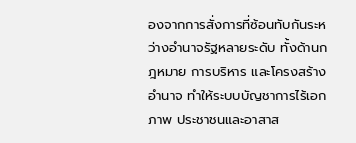องจากการสั่งการที่ซ้อนทับกันระหว่างอำนาจรัฐหลายระดับ ทั้งด้านกฎหมาย การบริหาร และโครงสร้างอำนาจ ทำให้ระบบบัญชาการไร้เอกภาพ ประชาชนและอาสาส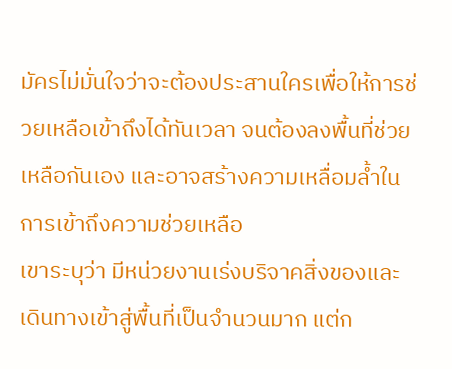มัครไม่มั่นใจว่าจะต้องประสานใครเพื่อให้การช่วยเหลือเข้าถึงได้ทันเวลา จนต้องลงพื้นที่ช่วยเหลือกันเอง และอาจสร้างความเหลื่อมล้ำในการเข้าถึงความช่วยเหลือ
เขาระบุว่า มีหน่วยงานเร่งบริจาคสิ่งของและเดินทางเข้าสู่พื้นที่เป็นจำนวนมาก แต่ก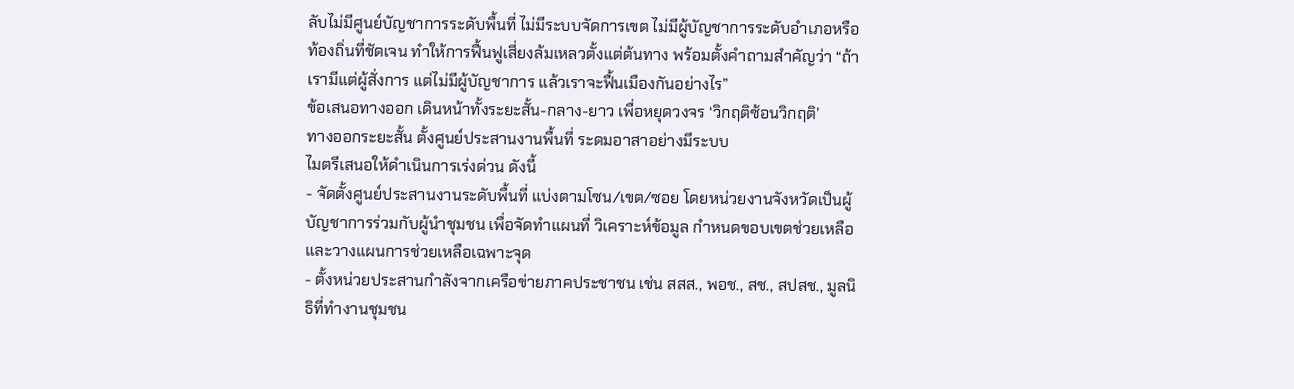ลับไม่มีศูนย์บัญชาการระดับพื้นที่ ไม่มีระบบจัดการเขต ไม่มีผู้บัญชาการระดับอำเภอหรือท้องถิ่นที่ชัดเจน ทำให้การฟื้นฟูเสี่ยงล้มเหลวตั้งแต่ต้นทาง พร้อมตั้งคำถามสำคัญว่า “ถ้าเรามีแต่ผู้สั่งการ แต่ไม่มีผู้บัญชาการ แล้วเราจะฟื้นเมืองกันอย่างไร”
ข้อเสนอทางออก เดินหน้าทั้งระยะสั้น-กลาง-ยาว เพื่อหยุดวงจร ‘วิกฤติซ้อนวิกฤติ’
ทางออกระยะสั้น ตั้งศูนย์ประสานงานพื้นที่ ระดมอาสาอย่างมีระบบ
ไมตรีเสนอให้ดำเนินการเร่งด่วน ดังนี้
- จัดตั้งศูนย์ประสานงานระดับพื้นที่ แบ่งตามโซน/เขต/ซอย โดยหน่วยงานจังหวัดเป็นผู้บัญชาการร่วมกับผู้นำชุมชน เพื่อจัดทำแผนที่ วิเคราะห์ข้อมูล กำหนดขอบเขตช่วยเหลือ และวางแผนการช่วยเหลือเฉพาะจุด
- ตั้งหน่วยประสานกำลังจากเครือข่ายภาคประชาชน เช่น สสส., พอช., สช., สปสช., มูลนิธิที่ทำงานชุมชน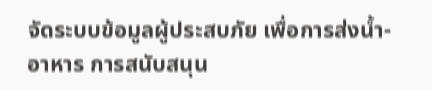จัดระบบข้อมูลผู้ประสบภัย เพื่อการส่งน้ำ-อาหาร การสนับสนุน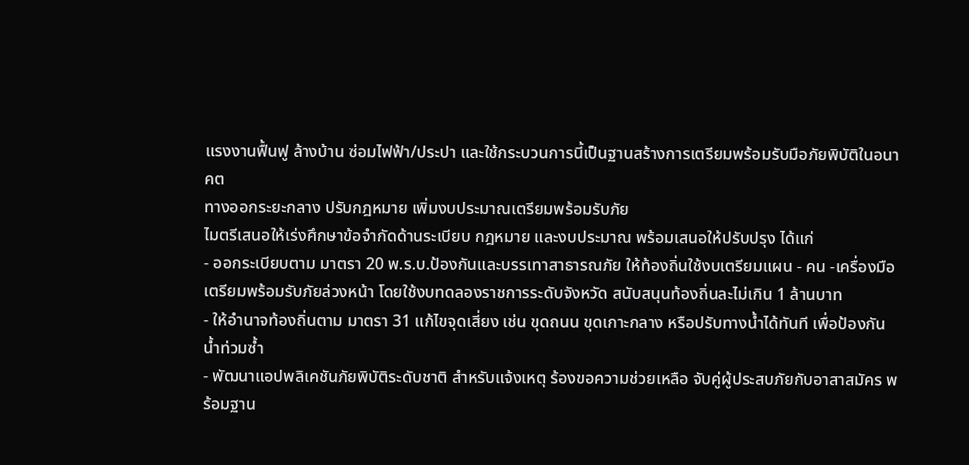แรงงานฟื้นฟู ล้างบ้าน ซ่อมไฟฟ้า/ประปา และใช้กระบวนการนี้เป็นฐานสร้างการเตรียมพร้อมรับมือภัยพิบัติในอนาคต
ทางออกระยะกลาง ปรับกฎหมาย เพิ่มงบประมาณเตรียมพร้อมรับภัย
ไมตรีเสนอให้เร่งศึกษาข้อจำกัดด้านระเบียบ กฎหมาย และงบประมาณ พร้อมเสนอให้ปรับปรุง ได้แก่
- ออกระเบียบตาม มาตรา 20 พ.ร.บ.ป้องกันและบรรเทาสาธารณภัย ให้ท้องถิ่นใช้งบเตรียมแผน - คน -เครื่องมือเตรียมพร้อมรับภัยล่วงหน้า โดยใช้งบทดลองราชการระดับจังหวัด สนับสนุนท้องถิ่นละไม่เกิน 1 ล้านบาท
- ให้อำนาจท้องถิ่นตาม มาตรา 31 แก้ไขจุดเสี่ยง เช่น ขุดถนน ขุดเกาะกลาง หรือปรับทางน้ำได้ทันที เพื่อป้องกันน้ำท่วมซ้ำ
- พัฒนาแอปพลิเคชันภัยพิบัติระดับชาติ สำหรับแจ้งเหตุ ร้องขอความช่วยเหลือ จับคู่ผู้ประสบภัยกับอาสาสมัคร พร้อมฐาน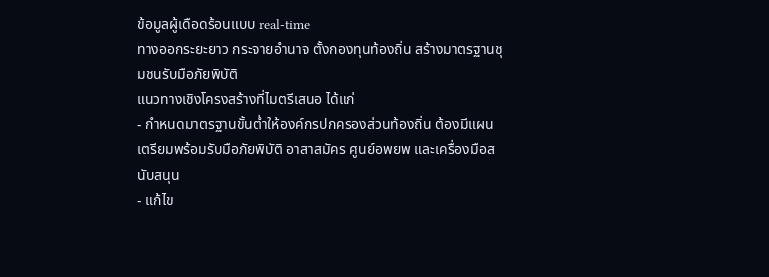ข้อมูลผู้เดือดร้อนแบบ real-time
ทางออกระยะยาว กระจายอำนาจ ตั้งกองทุนท้องถิ่น สร้างมาตรฐานชุมชนรับมือภัยพิบัติ
แนวทางเชิงโครงสร้างที่ไมตรีเสนอ ได้แก่
- กำหนดมาตรฐานขั้นต่ำให้องค์กรปกครองส่วนท้องถิ่น ต้องมีแผนเตรียมพร้อมรับมือภัยพิบัติ อาสาสมัคร ศูนย์อพยพ และเครื่องมือสนับสนุน
- แก้ไข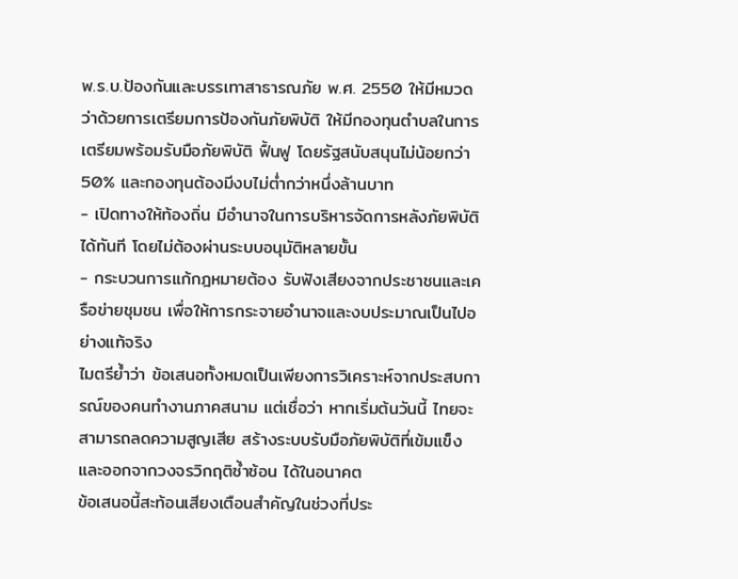พ.ร.บ.ป้องกันและบรรเทาสาธารณภัย พ.ศ. 2550 ให้มีหมวดว่าด้วยการเตรียมการป้องกันภัยพิบัติ ให้มีกองทุนตำบลในการเตรียมพร้อมรับมือภัยพิบัติ ฟื้นฟู โดยรัฐสนับสนุนไม่น้อยกว่า 50% และกองทุนต้องมีงบไม่ต่ำกว่าหนึ่งล้านบาท
- เปิดทางให้ท้องถิ่น มีอำนาจในการบริหารจัดการหลังภัยพิบัติได้ทันที โดยไม่ต้องผ่านระบบอนุมัติหลายขั้น
- กระบวนการแก้กฎหมายต้อง รับฟังเสียงจากประชาชนและเครือข่ายชุมชน เพื่อให้การกระจายอำนาจและงบประมาณเป็นไปอย่างแท้จริง
ไมตรีย้ำว่า ข้อเสนอทั้งหมดเป็นเพียงการวิเคราะห์จากประสบการณ์ของคนทำงานภาคสนาม แต่เชื่อว่า หากเริ่มต้นวันนี้ ไทยจะสามารถลดความสูญเสีย สร้างระบบรับมือภัยพิบัติที่เข้มแข็ง และออกจากวงจรวิกฤติซ้ำซ้อน ได้ในอนาคต
ข้อเสนอนี้สะท้อนเสียงเตือนสำคัญในช่วงที่ประ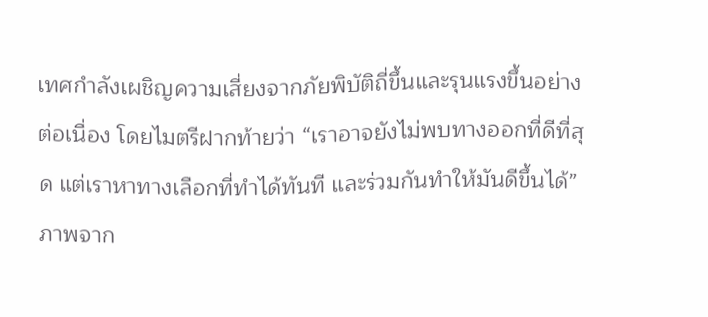เทศกำลังเผชิญความเสี่ยงจากภัยพิบัติถี่ขึ้นและรุนแรงขึ้นอย่างต่อเนื่อง โดยไมตรีฝากท้ายว่า “เราอาจยังไม่พบทางออกที่ดีที่สุด แต่เราหาทางเลือกที่ทำได้ทันที และร่วมกันทำให้มันดีขึ้นได้”
ภาพจาก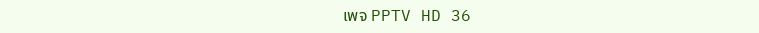เพจ PPTV HD 36